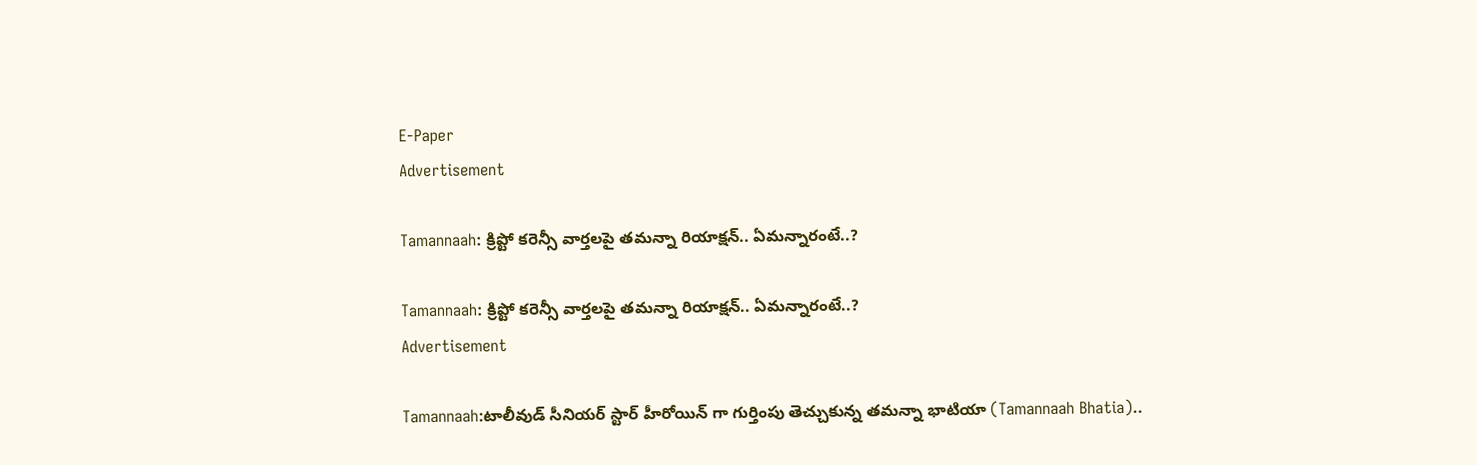E-Paper
Advertisement

Tamannaah: క్రిప్టో కరెన్సీ వార్తలపై తమన్నా రియాక్షన్.. ఏమన్నారంటే..?

Tamannaah: క్రిప్టో కరెన్సీ వార్తలపై తమన్నా రియాక్షన్.. ఏమన్నారంటే..?
Advertisement

Tamannaah:టాలీవుడ్ సీనియర్ స్టార్ హీరోయిన్ గా గుర్తింపు తెచ్చుకున్న తమన్నా భాటియా (Tamannaah Bhatia)..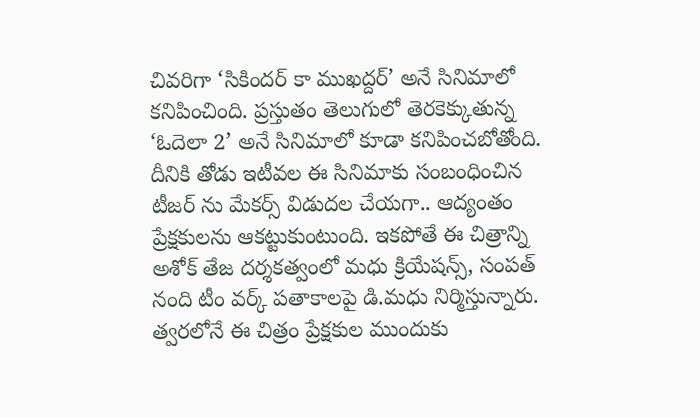చివరిగా ‘సికిందర్ కా ముఖద్దర్’ అనే సినిమాలో కనిపించింది. ప్రస్తుతం తెలుగులో తెరకెక్కుతున్న ‘ఓదెలా 2’ అనే సినిమాలో కూడా కనిపించబోతోంది. దీనికి తోడు ఇటీవల ఈ సినిమాకు సంబంధించిన టీజర్ ను మేకర్స్ విడుదల చేయగా.. ఆద్యంతం ప్రేక్షకులను ఆకట్టుకుంటుంది. ఇకపోతే ఈ చిత్రాన్ని అశోక్ తేజ దర్శకత్వంలో మధు క్రియేషన్స్, సంపత్ నంది టీం వర్క్ పతాకాలపై డి.మధు నిర్మిస్తున్నారు. త్వరలోనే ఈ చిత్రం ప్రేక్షకుల ముందుకు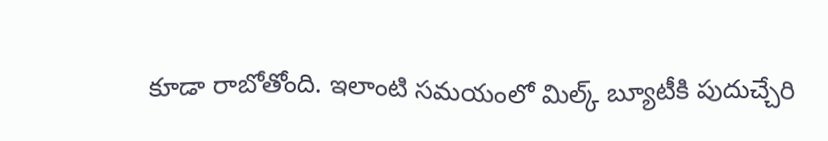కూడా రాబోతోంది. ఇలాంటి సమయంలో మిల్క్ బ్యూటీకి పుదుచ్చేరి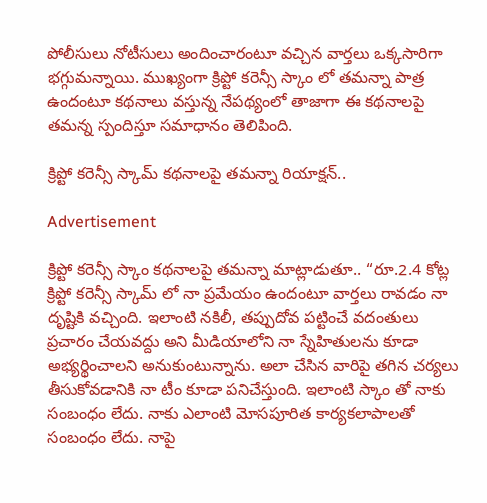పోలీసులు నోటీసులు అందించారంటూ వచ్చిన వార్తలు ఒక్కసారిగా భగ్గుమన్నాయి. ముఖ్యంగా క్రిప్టో కరెన్సీ స్కాం లో తమన్నా పాత్ర ఉందంటూ కథనాలు వస్తున్న నేపథ్యంలో తాజాగా ఈ కథనాలపై తమన్న స్పందిస్తూ సమాధానం తెలిపింది.

క్రిప్టో కరెన్సీ స్కామ్ కథనాలపై తమన్నా రియాక్షన్..

Advertisement

క్రిప్టో కరెన్సీ స్కాం కథనాలపై తమన్నా మాట్లాడుతూ.. “రూ.2.4 కోట్ల క్రిప్టో కరెన్సీ స్కామ్ లో నా ప్రమేయం ఉందంటూ వార్తలు రావడం నా దృష్టికి వచ్చింది. ఇలాంటి నకిలీ, తప్పుదోవ పట్టించే వదంతులు ప్రచారం చేయవద్దు అని మీడియాలోని నా స్నేహితులను కూడా అభ్యర్థించాలని అనుకుంటున్నాను. అలా చేసిన వారిపై తగిన చర్యలు తీసుకోవడానికి నా టీం కూడా పనిచేస్తుంది. ఇలాంటి స్కాం తో నాకు సంబంధం లేదు. నాకు ఎలాంటి మోసపూరిత కార్యకలాపాలతో సంబంధం లేదు. నాపై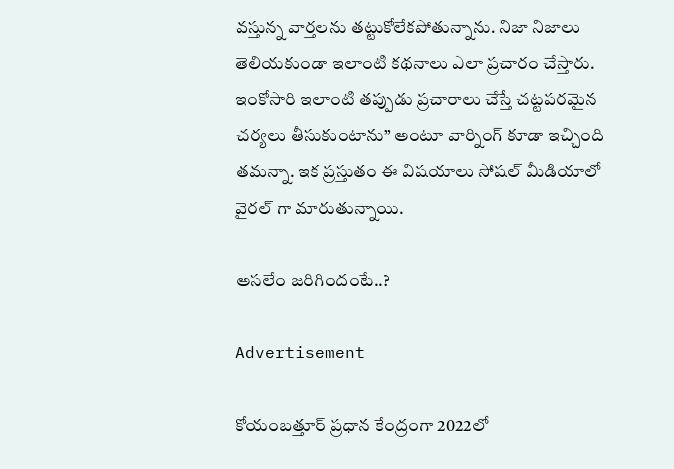వస్తున్న వార్తలను తట్టుకోలేకపోతున్నాను. నిజా నిజాలు తెలియకుండా ఇలాంటి కథనాలు ఎలా ప్రచారం చేస్తారు. ఇంకోసారి ఇలాంటి తప్పుడు ప్రచారాలు చేస్తే చట్టపరమైన చర్యలు తీసుకుంటాను” అంటూ వార్నింగ్ కూడా ఇచ్చింది తమన్నా. ఇక ప్రస్తుతం ఈ విషయాలు సోషల్ మీడియాలో వైరల్ గా మారుతున్నాయి.

అసలేం జరిగిందంటే..?

Advertisement

కోయంబత్తూర్ ప్రధాన కేంద్రంగా 2022లో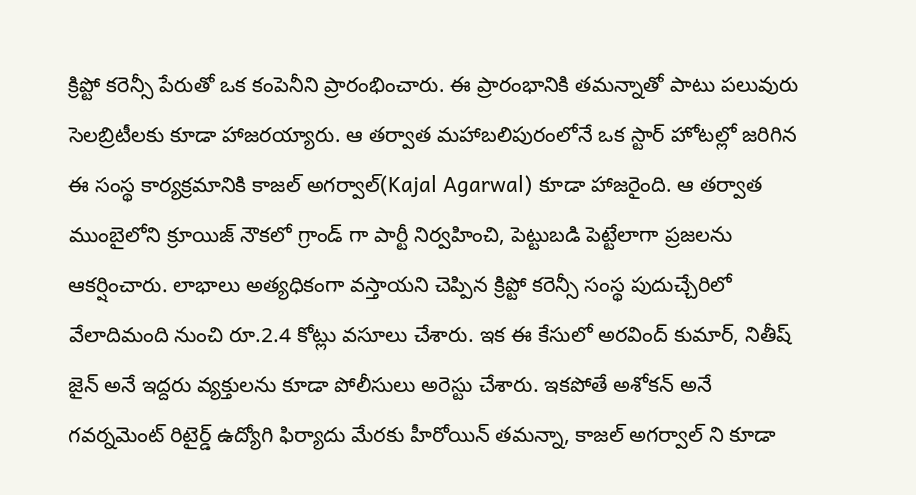క్రిప్టో కరెన్సీ పేరుతో ఒక కంపెనీని ప్రారంభించారు. ఈ ప్రారంభానికి తమన్నాతో పాటు పలువురు సెలబ్రిటీలకు కూడా హాజరయ్యారు. ఆ తర్వాత మహాబలిపురంలోనే ఒక స్టార్ హోటల్లో జరిగిన ఈ సంస్థ కార్యక్రమానికి కాజల్ అగర్వాల్(Kajal Agarwal) కూడా హాజరైంది. ఆ తర్వాత ముంబైలోని క్రూయిజ్ నౌకలో గ్రాండ్ గా పార్టీ నిర్వహించి, పెట్టుబడి పెట్టేలాగా ప్రజలను ఆకర్షించారు. లాభాలు అత్యధికంగా వస్తాయని చెప్పిన క్రిప్టో కరెన్సీ సంస్థ పుదుచ్చేరిలో వేలాదిమంది నుంచి రూ.2.4 కోట్లు వసూలు చేశారు. ఇక ఈ కేసులో అరవింద్ కుమార్, నితీష్ జైన్ అనే ఇద్దరు వ్యక్తులను కూడా పోలీసులు అరెస్టు చేశారు. ఇకపోతే అశోకన్ అనే గవర్నమెంట్ రిటైర్డ్ ఉద్యోగి ఫిర్యాదు మేరకు హీరోయిన్ తమన్నా, కాజల్ అగర్వాల్ ని కూడా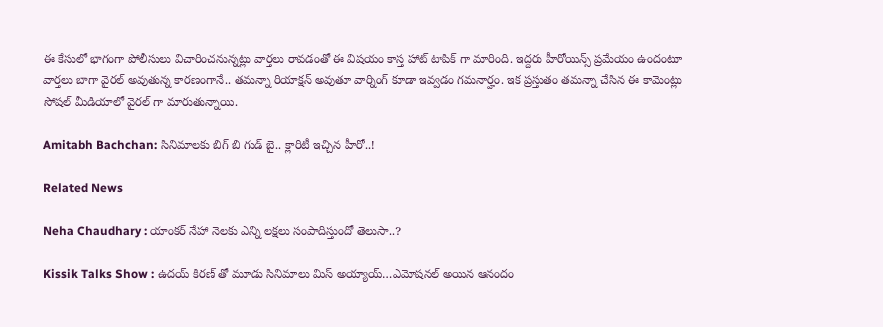ఈ కేసులో భాగంగా పోలీసులు విచారించనున్నట్లు వార్తలు రావడంతో ఈ విషయం కాస్త హాట్ టాపిక్ గా మారింది. ఇద్దరు హీరోయిన్స్ ప్రమేయం ఉందంటూ వార్తలు బాగా వైరల్ అవుతున్న కారణంగానే.. తమన్నా రియాక్షన్ అవుతూ వార్నింగ్ కూడా ఇవ్వడం గమనార్హం. ఇక ప్రస్తుతం తమన్నా చేసిన ఈ కామెంట్లు సోషల్ మీడియాలో వైరల్ గా మారుతున్నాయి.

Amitabh Bachchan: సినిమాలకు బిగ్ బి గుడ్ బై.. క్లారిటీ ఇచ్చిన హీరో..!

Related News

Neha Chaudhary : యాంకర్ నేహా నెలకు ఎన్ని లక్షలు సంపాదిస్తుందో తెలుసా..?

Kissik Talks Show : ఉదయ్ కిరణ్ తో మూడు సినిమాలు మిస్ అయ్యాయ్…ఎమోషనల్ అయిన ఆనందం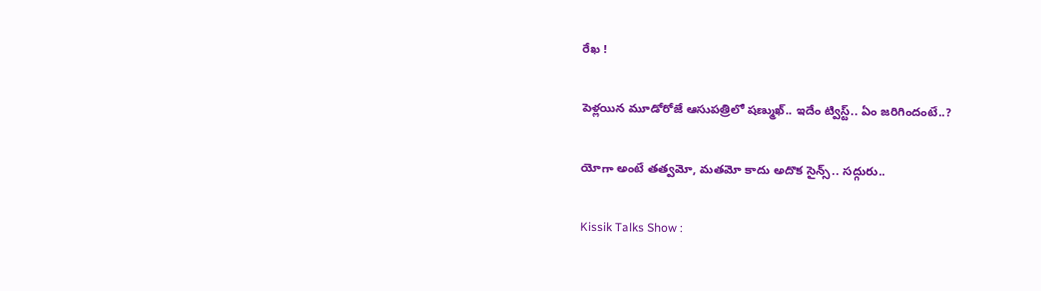రేఖ !

పెళ్లయిన మూడోరోజే ఆసుపత్రిలో షణ్ముఖ్.. ఇదేం ట్విస్ట్.. ఏం జరిగిందంటే..?

యోగా అంటే తత్వమో, మతమో కాదు అదొక సైన్స్.. సద్గురు..

Kissik Talks Show :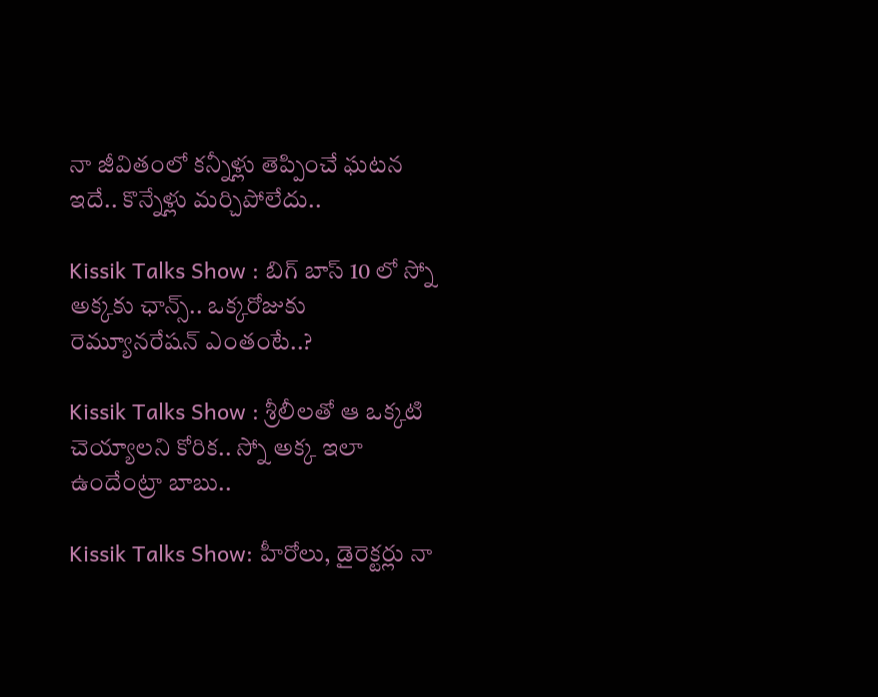నా జీవితంలో కన్నీళ్లు తెప్పించే ఘటన ఇదే.. కొన్నేళ్లు మర్చిపోలేదు..

Kissik Talks Show : బిగ్ బాస్ 10 లో స్నో అక్కకు ఛాన్స్.. ఒక్కరోజుకు రెమ్యూనరేషన్ ఎంతంటే..?

Kissik Talks Show : శ్రీలీలతో ఆ ఒక్కటి చెయ్యాలని కోరిక.. స్నో అక్క ఇలా ఉందేంట్రా బాబు..

Kissik Talks Show: హీరోలు, డైరెక్టర్లు నా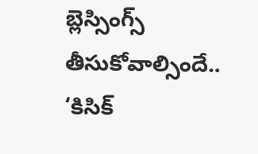బ్లెస్సింగ్స్ తీసుకోవాల్సిందే.. ‘కిసిక్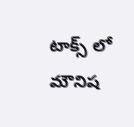టాక్స్ లో మౌనిష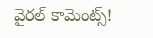వైరల్ కామెంట్స్!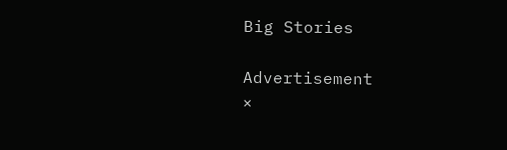Big Stories

Advertisement
×